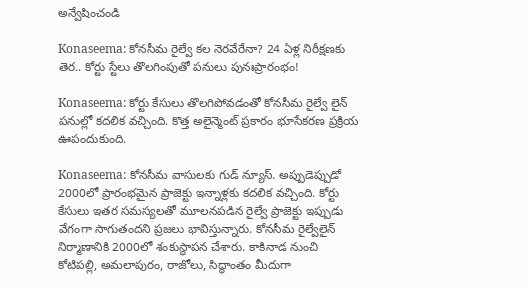అన్వేషించండి

Konaseema: కోనసీమ రైల్వే కల నెరవేరేనా? 24 ఏళ్ల నిరీక్షణకు తెర.. కోర్టు స్టేలు తొలగింపుతో పనులు పునఃప్రారంభం!

Konaseema: కోర్టు కేసులు తొలగిపోవడంతో కోనసీమ రైల్వే లైన్ పనుల్లో కదలిక వచ్చింది. కొత్త అలైన్మెంట్ ప్రకారం భూసేకరణ ప్రక్రియ ఊపందుకుంది.

Konaseema: కోనసీమ వాసులకు గుడ్ న్యూస్‌. అప్పుడెప్పుడో 2000లో ప్రారంభమైన ప్రాజెక్టు ఇన్నాళ్లకు కదలిక వచ్చింది. కోర్టు కేసులు ఇతర సమస్యలతో మూలనపడిన రైల్వే ప్రాజెక్టు ఇప్పుడు వేగంగా సాగుతందని ప్రజలు భావిస్తున్నారు. కోనసీమ రైల్వేలైన్‌ నిర్మాణానికి 2000లో శంకుస్థాపన చేశారు. కాకినాడ నుంచి కోటిపల్లి, అమలాపురం, రాజోలు, సిద్ధాంతం మీదుగా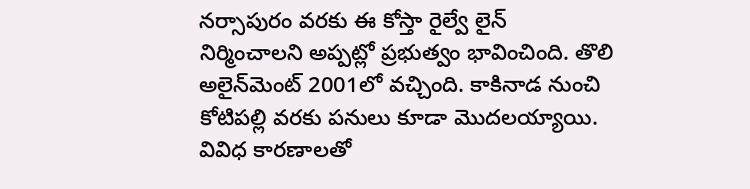నర్సాపురం వరకు ఈ కోస్తా రైల్వే లైన్ నిర్మించాలని అప్పట్లో ప్రభుత్వం భావించింది. తొలి అలైన్‌మెంట్‌ 2001లో వచ్చింది. కాకినాడ నుంచి కోటిపల్లి వరకు పనులు కూడా మొదలయ్యాయి. వివిధ కారణాలతో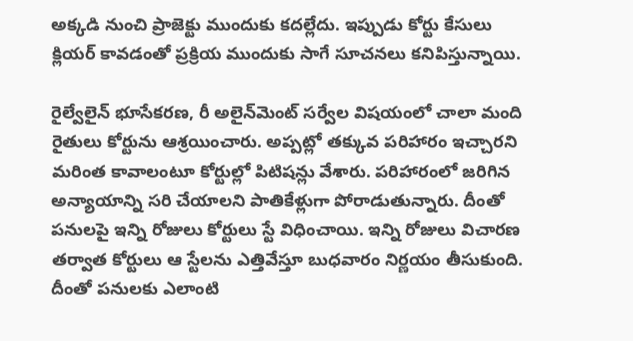అక్కడి నుంచి ప్రాజెక్టు ముందుకు కదల్లేదు. ఇప్పుడు కోర్టు కేసులు క్లియర్ కావడంతో ప్రక్రియ ముందుకు సాగే సూచనలు కనిపిస్తున్నాయి.

రైల్వేలైన్‌ భూసేకరణ, రీ అలైన్‌మెంట్‌ సర్వేల విషయంలో చాలా మంది రైతులు కోర్టును ఆశ్రయించారు. అప్పట్లో తక్కువ పరిహారం ఇచ్చారని మరింత కావాలంటూ కోర్టుల్లో పిటిషన్లు వేశారు. పరిహారంలో జరిగిన అన్యాయాన్ని సరి చేయాలని పాతికేళ్లుగా పోరాడుతున్నారు. దీంతో పనులపై ఇన్ని రోజులు కోర్టులు స్టే విధించాయి. ఇన్ని రోజులు విచారణ తర్వాత కోర్టులు ఆ స్టేలను ఎత్తివేస్తూ బుధవారం నిర్ణయం తీసుకుంది. దీంతో పనులకు ఎలాంటి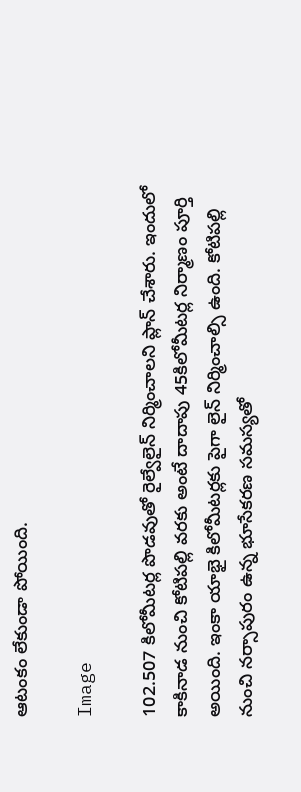ఆటంకం లేకుండా పోయింది.

Image

102.507 కిలోమీటర్ల పొడవుతో రైల్వేలైన్‌ నిర్మించాలని ప్లాన్ చేశారు. ఇందులో కాకినాడ నుంచి కోటిపల్లి వరకు అంటే దాదాపు 45కిలోమీటర్ల నిర్మాణం పూర్తి అయింది. ఇంకా యాభై కిలోమీటర్లకు పైగా లైన్ నిర్మించాల్సి ఉంది. కోటిపల్లి నుంచి నర్సాపురం ఉన్న భూసేకరణ సమస్యతో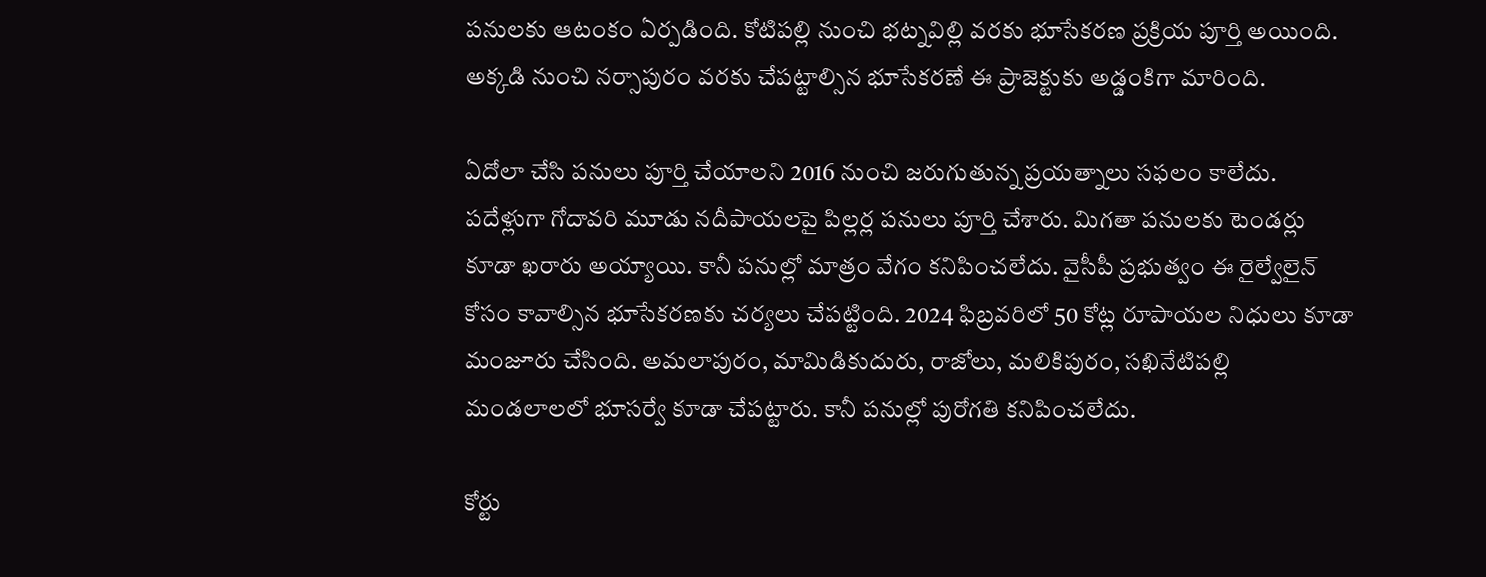పనులకు ఆటంకం ఏర్పడింది. కోటిపల్లి నుంచి భట్నవిల్లి వరకు భూసేకరణ ప్రక్రియ పూర్తి అయింది. అక్కడి నుంచి నర్సాపురం వరకు చేపట్టాల్సిన భూసేకరణే ఈ ప్రాజెక్టుకు అడ్డంకిగా మారింది.

ఏదోలా చేసి పనులు పూర్తి చేయాలని 2016 నుంచి జరుగుతున్న ప్రయత్నాలు సఫలం కాలేదు. పదేళ్లుగా గోదావరి మూడు నదీపాయలపై పిల్లర్ల పనులు పూర్తి చేశారు. మిగతా పనులకు టెండర్లు కూడా ఖరారు అయ్యాయి. కానీ పనుల్లో మాత్రం వేగం కనిపించలేదు. వైసీపీ ప్రభుత్వం ఈ రైల్వేలైన్‌ కోసం కావాల్సిన భూసేకరణకు చర్యలు చేపట్టింది. 2024 ఫిబ్రవరిలో 50 కోట్ల రూపాయల నిధులు కూడా మంజూరు చేసింది. అమలాపురం, మామిడికుదురు, రాజోలు, మలికిపురం, సఖినేటిపల్లి మండలాలలో భూసర్వే కూడా చేపట్టారు. కానీ పనుల్లో పురోగతి కనిపించలేదు.

కోర్టు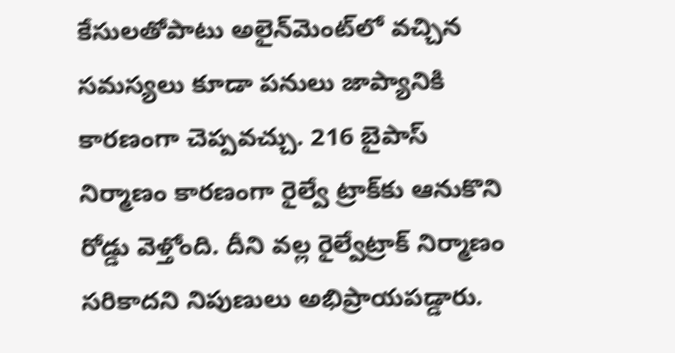కేసులతోపాటు అలైన్‌మెంట్‌లో వచ్చిన సమస్యలు కూడా పనులు జాప్యానికి కారణంగా చెప్పవచ్చు. 216 బైపాస్‌ నిర్మాణం కారణంగా రైల్వే ట్రాక్‌కు ఆనుకొని రోడ్డు వెళ్తోంది. దీని వల్ల రైల్వేట్రాక్ నిర్మాణం సరికాదని నిపుణులు అభిప్రాయపడ్డారు.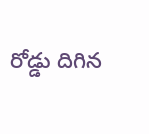రోడ్డు దిగిన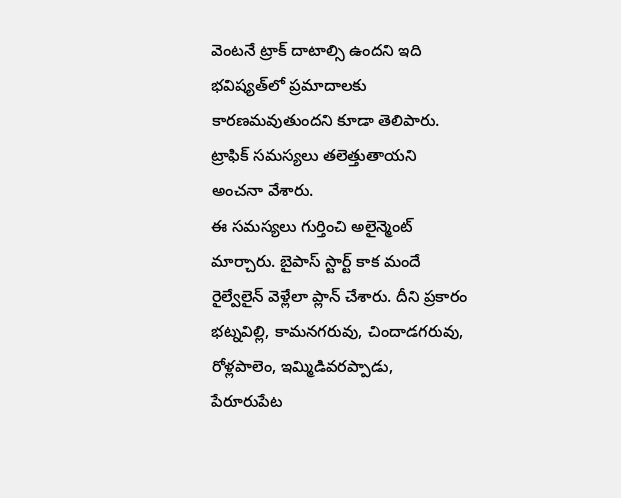వెంటనే ట్రాక్ దాటాల్సి ఉందని ఇది భవిష్యత్‌లో ప్రమాదాలకు కారణమవుతుందని కూడా తెలిపారు. ట్రాఫిక్ సమస్యలు తలెత్తుతాయని అంచనా వేశారు.
ఈ సమస్యలు గుర్తించి అలైన్మెంట్ మార్చారు. బైపాస్‌ స్టార్ట్ కాక మందే రైల్వేలైన్ వెళ్లేలా ప్లాన్ చేశారు. దీని ప్రకారం భట్నవిల్లి, కామనగరువు, చిందాడగరువు, రోళ్లపాలెం, ఇమ్మిడివరప్పాడు, పేరూరుపేట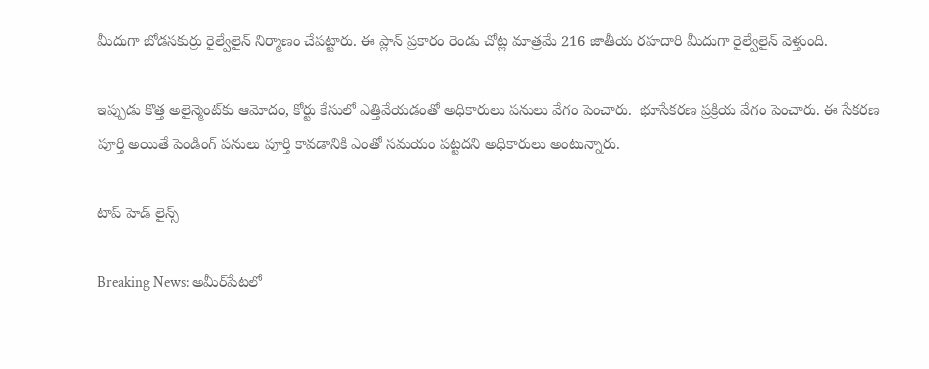మీదుగా బోడసకుర్రు రైల్వేలైన్ నిర్మాణం చేపట్టారు. ఈ ప్లాన్ ప్రకారం రెండు చోట్ల మాత్రమే 216 జాతీయ రహదారి మీదుగా రైల్వేలైన్ వెళ్తుంది.

ఇప్పుడు కొత్త అలైన్మెంట్‌కు ఆమోదం, కోర్టు కేసులో ఎత్తివేయడంతో అధికారులు పనులు వేగం పెంచారు.  భూసేకరణ ప్రక్రియ వేగం పెంచారు. ఈ సేకరణ పూర్తి అయితే పెండింగ్ పనులు పూర్తి కావడానికి ఎంతో సమయం పట్టదని అధికారులు అంటున్నారు.

టాప్ హెడ్ లైన్స్

Breaking News: అమీర్‌పేటలో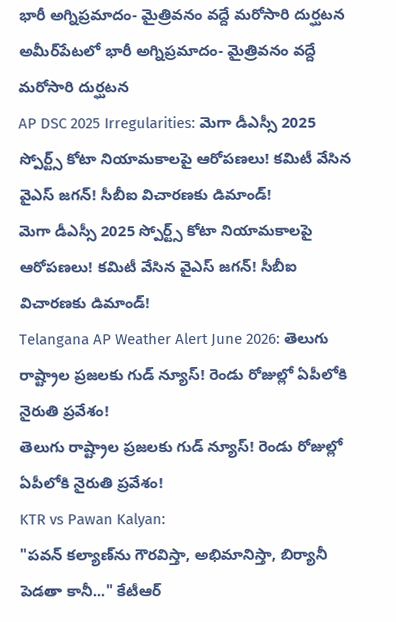భారీ అగ్నిప్రమాదం- మైత్రివనం వద్దే మరోసారి దుర్ఘటన
అమీర్‌పేటలో భారీ అగ్నిప్రమాదం- మైత్రివనం వద్దే మరోసారి దుర్ఘటన
AP DSC 2025 Irregularities: మెగా డీఎస్సీ 2025 స్పోర్ట్స్ కోటా నియామకాలపై ఆరోపణలు! కమిటీ వేసిన వైఎస్‌ జగన్! సీబీఐ విచారణకు డిమాండ్!
మెగా డీఎస్సీ 2025 స్పోర్ట్స్ కోటా నియామకాలపై ఆరోపణలు! కమిటీ వేసిన వైఎస్‌ జగన్! సీబీఐ విచారణకు డిమాండ్!
Telangana AP Weather Alert June 2026: తెలుగు రాష్ట్రాల ప్రజలకు గుడ్ న్యూస్‌! రెండు రోజుల్లో ఏపీలోకి నైరుతి ప్రవేశం!
తెలుగు రాష్ట్రాల ప్రజలకు గుడ్ న్యూస్‌! రెండు రోజుల్లో ఏపీలోకి నైరుతి ప్రవేశం!
KTR vs Pawan Kalyan:
"పవన్‌ కల్యాణ్‌ను గౌరవిస్తా, అభిమానిస్తా, బిర్యానీ పెడతా కానీ..." కేటీఆర్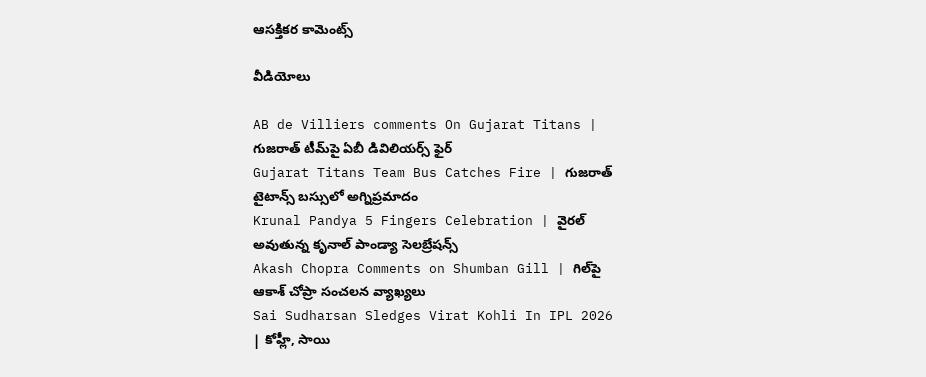ఆసక్తికర కామెంట్స్‌

వీడియోలు

AB de Villiers comments On Gujarat Titans | గుజరాత్ టీమ్‌పై ఏబీ డివిలియర్స్ ఫైర్
Gujarat Titans Team Bus Catches Fire | గుజరాత్ టైటాన్స్ బస్సులో అగ్నిప్రమాదం
Krunal Pandya 5 Fingers Celebration | వైరల్ అవుతున్న కృనాల్ పాండ్యా సెలబ్రేషన్స్
Akash Chopra Comments on Shumban Gill | గిల్‌పై ఆకాశ్ చోప్రా సంచలన వ్యాఖ్యలు
Sai Sudharsan Sledges Virat Kohli In IPL 2026 | కోహ్లీ, సాయి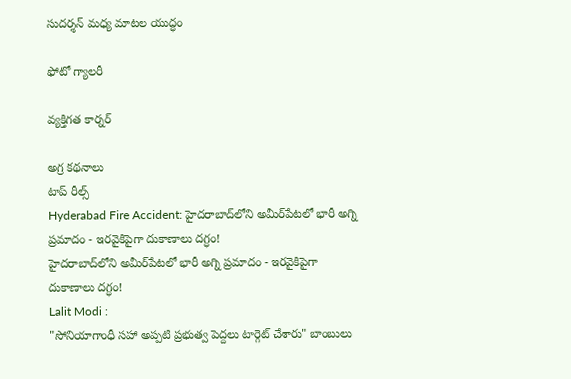సుదర్శన్ మధ్య మాటల యుద్ధం

ఫోటో గ్యాలరీ

వ్యక్తిగత కార్నర్

అగ్ర కథనాలు
టాప్ రీల్స్
Hyderabad Fire Accident: హైదరాబాద్‌లోని అమీర్‌పేటలో భారీ అగ్ని ప్రమాదం - ఇరవైకిపైగా దుకాణాలు దగ్ధం!
హైదరాబాద్‌లోని అమీర్‌పేటలో భారీ అగ్ని ప్రమాదం - ఇరవైకిపైగా దుకాణాలు దగ్ధం!
Lalit Modi :
"సోనియాగాంధీ సహా అప్పటి ప్రభుత్వ పెద్దలు టార్గెట్ చేశారు" బాంబులు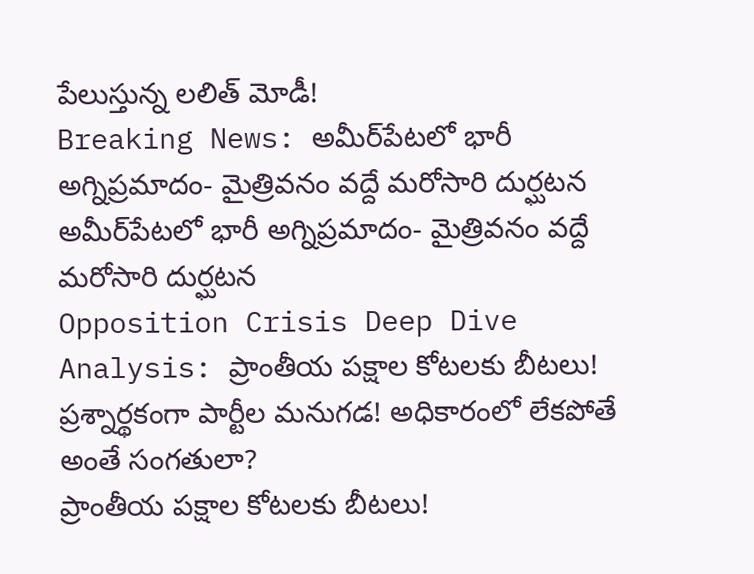పేలుస్తున్న లలిత్ మోడీ!
Breaking News: అమీర్‌పేటలో భారీ అగ్నిప్రమాదం- మైత్రివనం వద్దే మరోసారి దుర్ఘటన
అమీర్‌పేటలో భారీ అగ్నిప్రమాదం- మైత్రివనం వద్దే మరోసారి దుర్ఘటన
Opposition Crisis Deep Dive Analysis: ప్రాంతీయ పక్షాల కోటలకు బీటలు! ప్రశ్నార్థకంగా పార్టీల మనుగడ! అధికారంలో లేకపోతే అంతే సంగతులా?
ప్రాంతీయ పక్షాల కోటలకు బీటలు!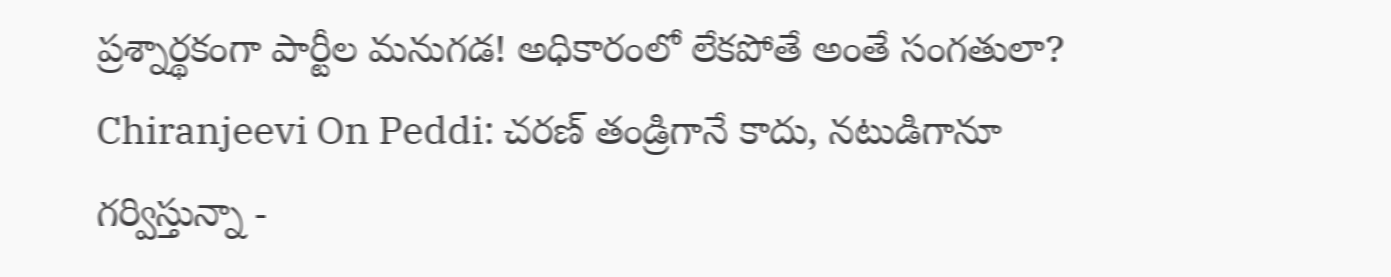ప్రశ్నార్థకంగా పార్టీల మనుగడ! అధికారంలో లేకపోతే అంతే సంగతులా?
Chiranjeevi On Peddi: చరణ్ తండ్రిగానే కాదు, నటుడిగానూ గర్విస్తున్నా -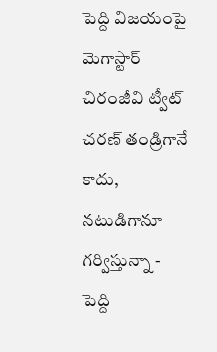పెద్ది విజయంపై మెగాస్టార్ చిరంజీవి ట్వీట్
చరణ్ తండ్రిగానే కాదు, నటుడిగానూ గర్విస్తున్నా - పెద్ది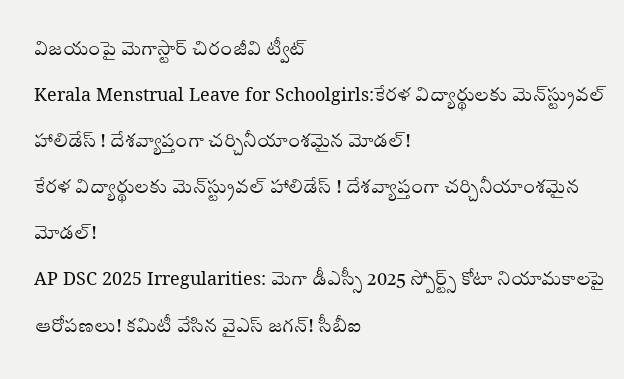విజయంపై మెగాస్టార్ చిరంజీవి ట్వీట్
Kerala Menstrual Leave for Schoolgirls:కేరళ విద్యార్థులకు మెన్‌స్ట్రువల్ హాలిడేస్ ! దేశవ్యాప్తంగా చర్చినీయాంశమైన మోడల్‌!
కేరళ విద్యార్థులకు మెన్‌స్ట్రువల్ హాలిడేస్ ! దేశవ్యాప్తంగా చర్చినీయాంశమైన మోడల్‌!
AP DSC 2025 Irregularities: మెగా డీఎస్సీ 2025 స్పోర్ట్స్ కోటా నియామకాలపై ఆరోపణలు! కమిటీ వేసిన వైఎస్‌ జగన్! సీబీఐ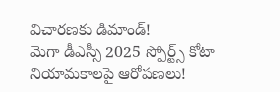విచారణకు డిమాండ్!
మెగా డీఎస్సీ 2025 స్పోర్ట్స్ కోటా నియామకాలపై ఆరోపణలు!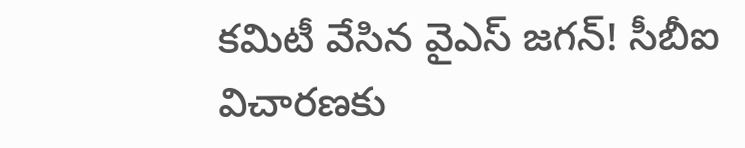కమిటీ వేసిన వైఎస్‌ జగన్! సీబీఐ విచారణకు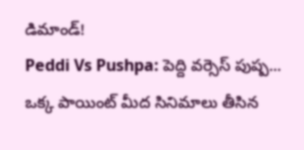డిమాండ్!
Peddi Vs Pushpa: పెద్ది వర్సెస్ పుష్ప... ఒక్క పాయింట్‌ మీద సినిమాలు తీసిన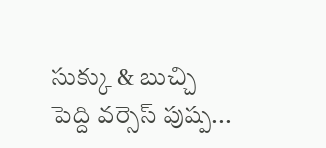సుక్కు & బుచ్చి
పెద్ది వర్సెస్ పుష్ప...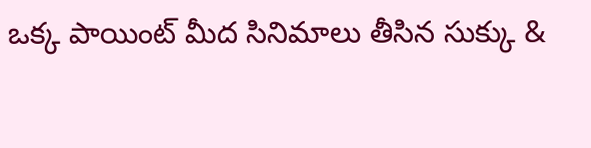ఒక్క పాయింట్‌ మీద సినిమాలు తీసిన సుక్కు &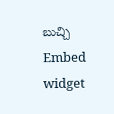బుచ్చి
Embed widget